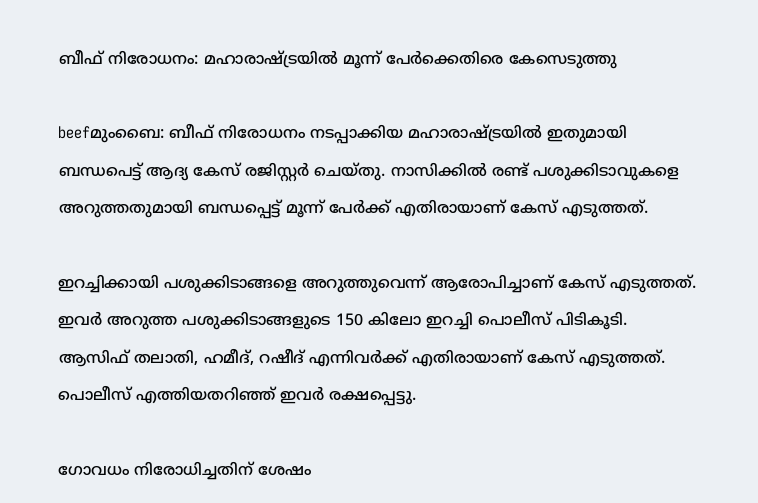ബീഫ് നിരോധനം: മഹാരാഷ്ട്രയില്‍ മൂന്ന് പേര്‍ക്കെതിരെ കേസെടുത്തു

beefമുംബൈ: ബീഫ് നിരോധനം നടപ്പാക്കിയ മഹാരാഷ്ട്രയില്‍ ഇതുമായി ബന്ധപെട്ട് ആദ്യ കേസ് രജിസ്റ്റര്‍ ചെയ്തു. നാസിക്കില്‍ രണ്ട് പശുക്കിടാവുകളെ അറുത്തതുമായി ബന്ധപ്പെട്ട് മൂന്ന് പേര്‍ക്ക് എതിരായാണ് കേസ് എടുത്തത്.

ഇറച്ചിക്കായി പശുക്കിടാങ്ങളെ അറുത്തുവെന്ന് ആരോപിച്ചാണ് കേസ് എടുത്തത്. ഇവര്‍ അറുത്ത പശുക്കിടാങ്ങളുടെ 150 കിലോ ഇറച്ചി പൊലീസ് പിടികൂടി. ആസിഫ് തലാതി, ഹമീദ്, റഷീദ് എന്നിവര്‍ക്ക് എതിരായാണ് കേസ് എടുത്തത്. പൊലീസ് എത്തിയതറിഞ്ഞ് ഇവര്‍ രക്ഷപ്പെട്ടു.

ഗോവധം നിരോധിച്ചതിന് ശേഷം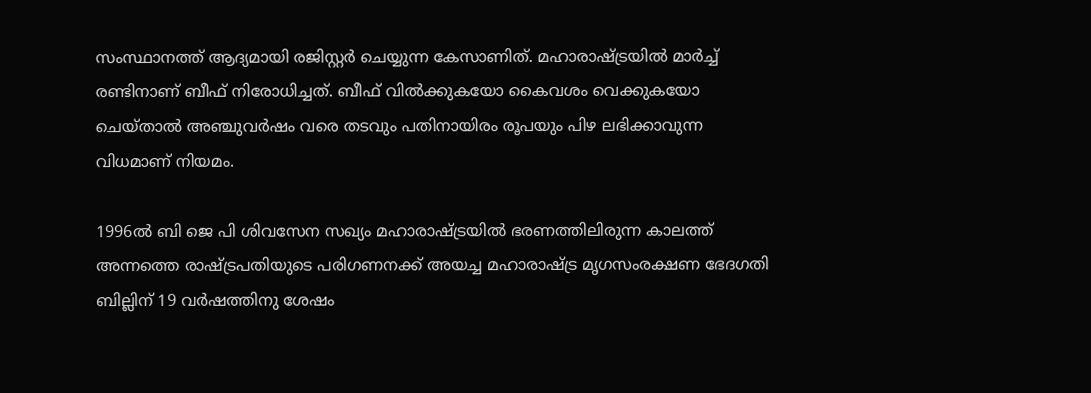സംസ്ഥാനത്ത് ആദ്യമായി രജിസ്റ്റര്‍ ചെയ്യുന്ന കേസാണിത്. മഹാരാഷ്ട്രയില്‍ മാര്‍ച്ച് രണ്ടിനാണ് ബീഫ് നിരോധിച്ചത്. ബീഫ് വില്‍ക്കുകയോ കൈവശം വെക്കുകയോ ചെയ്താല്‍ അഞ്ചുവര്‍ഷം വരെ തടവും പതിനായിരം രൂപയും പിഴ ലഭിക്കാവുന്ന വിധമാണ് നിയമം.

1996ല്‍ ബി ജെ പി ശിവസേന സഖ്യം മഹാരാഷ്ട്രയില്‍ ഭരണത്തിലിരുന്ന കാലത്ത് അന്നത്തെ രാഷ്ട്രപതിയുടെ പരിഗണനക്ക് അയച്ച മഹാരാഷ്ട്ര മൃഗസംരക്ഷണ ഭേദഗതി ബില്ലിന് 19 വര്‍ഷത്തിനു ശേഷം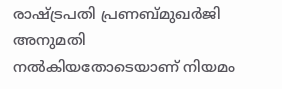രാഷ്ട്രപതി പ്രണബ്മുഖര്‍ജി അനുമതി നല്‍കിയതോടെയാണ് നിയമം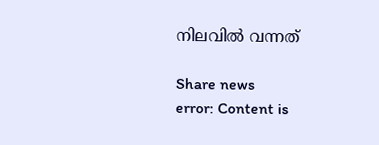നിലവില്‍ വന്നത്

Share news
error: Content is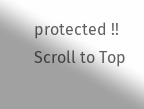protected !!
Scroll to Top